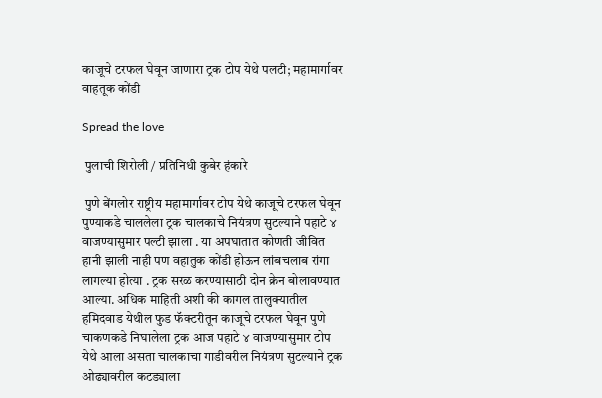काजूचे टरफल घेवून जाणारा ट्रक टोप येथे पलटी; महामार्गावर वाहतूक कोंडी

Spread the love

 पुलाची शिरोली / प्रतिनिधी कुबेर हंकारे

 पुणे बेंगलोर राष्ट्रीय महामार्गावर टोप येथे काजूचे टरफल घेवून पुण्याकडे चाललेला ट्रक चालकाचे नियंत्रण सुटल्याने पहाटे ४ वाजण्यासुमार पल्टी झाला . या अपघातात कोणती जीवित हानी झाली नाही पण वहातुक कोंडी होऊन लांबचलाब रांगा लागल्या होत्या . ट्रक सरळ करण्यासाठी दोन क्रेन बोलावण्यात आल्या. अधिक माहिती अशी की कागल तालुक्यातील हमिदवाड येथील फुड फॅक्टरीतून काजूचे टरफल घेवून पुणे चाकणकडे निघालेला ट्रक आज पहाटे ४ वाजण्यासुमार टोप येथे आला असता चालकाचा गाडीवरील नियंत्रण सुटल्याने ट्रक ओढ्यावरील कटड्याला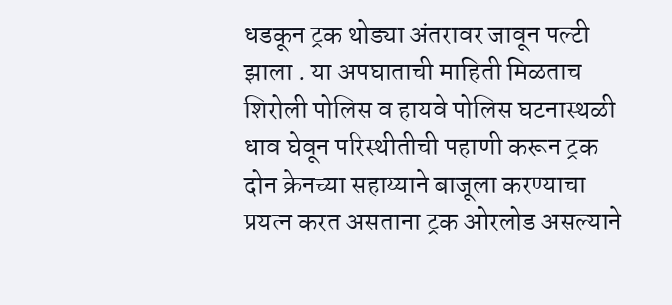धडकून ट्रक थोड्या अंतरावर जावून पल्टी झाला . या अपघाताची माहिती मिळताच शिरोली पोलिस व हायवे पोलिस घटनास्थळी धाव घेवून परिस्थीतीची पहाणी करून ट्रक दोन क्रेनच्या सहाय्याने बाजूला करण्याचा प्रयत्न करत असताना ट्रक ओरलोड असल्याने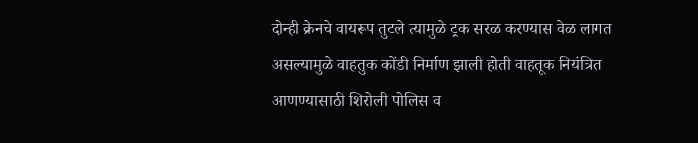दोन्ही क्रेनचे वायरूप तुटले त्यामुळे ट्रक सरळ करण्यास वेळ लागत असल्यामुळे वाहतुक कोंडी निर्माण झाली होती वाहतूक नियंत्रित आणण्यासाठी शिरोली पोलिस व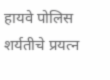हायवे पोलिस शर्यतीचे प्रयत्न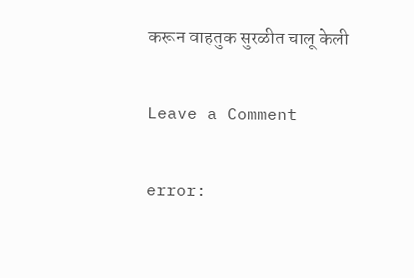करून वाहतुक सुरळीत चालू केली

Leave a Comment

error: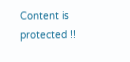Content is protected !!